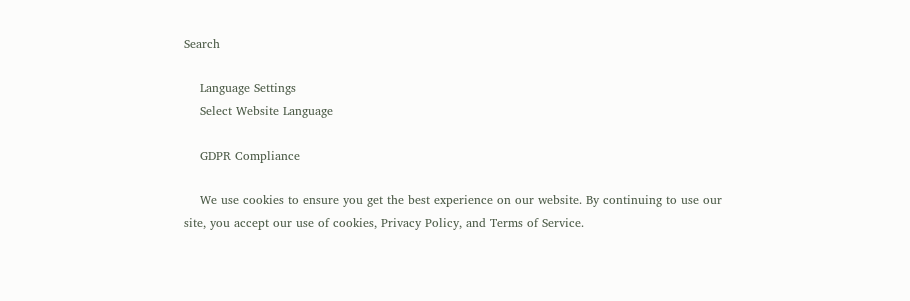Search

    Language Settings
    Select Website Language

    GDPR Compliance

    We use cookies to ensure you get the best experience on our website. By continuing to use our site, you accept our use of cookies, Privacy Policy, and Terms of Service.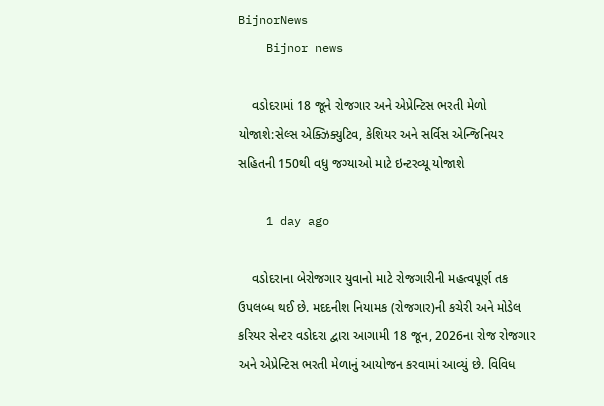BijnorNews
    Bijnor news

    વડોદરામાં 18 જૂને રોજગાર અને એપ્રેન્ટિસ ભરતી મેળો યોજાશે:સેલ્સ એક્ઝિક્યુટિવ, કેશિયર અને સર્વિસ એન્જિનિયર સહિતની 150થી વધુ જગ્યાઓ માટે ઇન્ટરવ્યૂ યોજાશે

    1 day ago

    વડોદરાના બેરોજગાર યુવાનો માટે રોજગારીની મહત્વપૂર્ણ તક ઉપલબ્ધ થઈ છે. મદદનીશ નિયામક (રોજગાર)ની કચેરી અને મોડેલ કરિયર સેન્ટર વડોદરા દ્વારા આગામી 18 જૂન, 2026ના રોજ રોજગાર અને એપ્રેન્ટિસ ભરતી મેળાનું આયોજન કરવામાં આવ્યું છે. વિવિધ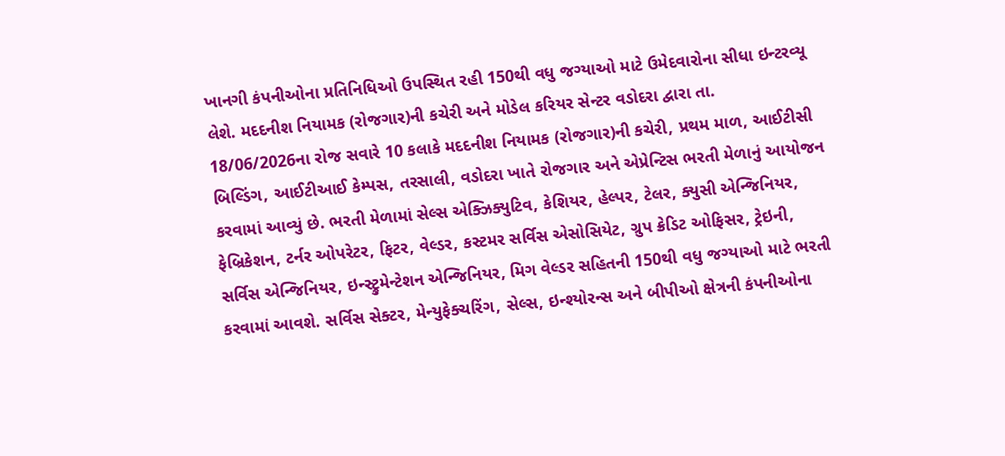ખાનગી કંપનીઓના પ્રતિનિધિઓ ઉપસ્થિત રહી 150થી વધુ જગ્યાઓ માટે ઉમેદવારોના સીધા ઇન્ટરવ્યૂ લેશે. મદદનીશ નિયામક (રોજગાર)ની કચેરી અને મોડેલ કરિયર સેન્ટર વડોદરા દ્વારા તા. 18/06/2026ના રોજ સવારે 10 કલાકે મદદનીશ નિયામક (રોજગાર)ની કચેરી, પ્રથમ માળ, આઈટીસી બિલ્ડિંગ, આઈટીઆઈ કેમ્પસ, તરસાલી, વડોદરા ખાતે રોજગાર અને એપ્રેન્ટિસ ભરતી મેળાનું આયોજન કરવામાં આવ્યું છે. ભરતી મેળામાં સેલ્સ એક્ઝિક્યુટિવ, કેશિયર, હેલ્પર, ટેલર, ક્યુસી એન્જિનિયર, ફેબ્રિકેશન, ટર્નર ઓપરેટર, ફિટર, વેલ્ડર, કસ્ટમર સર્વિસ એસોસિયેટ, ગ્રુપ ક્રેડિટ ઓફિસર, ટ્રેઇની, સર્વિસ એન્જિનિયર, ઇન્સ્ટ્રુમેન્ટેશન એન્જિનિયર, મિગ વેલ્ડર સહિતની 150થી વધુ જગ્યાઓ માટે ભરતી કરવામાં આવશે. સર્વિસ સેક્ટર, મેન્યુફેક્ચરિંગ, સેલ્સ, ઇન્શ્યોરન્સ અને બીપીઓ ક્ષેત્રની કંપનીઓના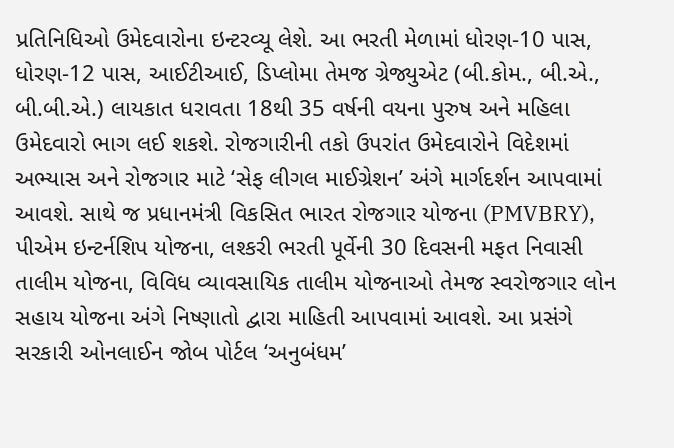પ્રતિનિધિઓ ઉમેદવારોના ઇન્ટરવ્યૂ લેશે. આ ભરતી મેળામાં ધોરણ-10 પાસ, ધોરણ-12 પાસ, આઈટીઆઈ, ડિપ્લોમા તેમજ ગ્રેજ્યુએટ (બી.કોમ., બી.એ., બી.બી.એ.) લાયકાત ધરાવતા 18થી 35 વર્ષની વયના પુરુષ અને મહિલા ઉમેદવારો ભાગ લઈ શકશે. રોજગારીની તકો ઉપરાંત ઉમેદવારોને વિદેશમાં અભ્યાસ અને રોજગાર માટે ‘સેફ લીગલ માઈગ્રેશન’ અંગે માર્ગદર્શન આપવામાં આવશે. સાથે જ પ્રધાનમંત્રી વિકસિત ભારત રોજગાર યોજના (PMVBRY), પીએમ ઇન્ટર્નશિપ યોજના, લશ્કરી ભરતી પૂર્વેની 30 દિવસની મફત નિવાસી તાલીમ યોજના, વિવિધ વ્યાવસાયિક તાલીમ યોજનાઓ તેમજ સ્વરોજગાર લોન સહાય યોજના અંગે નિષ્ણાતો દ્વારા માહિતી આપવામાં આવશે. આ પ્રસંગે સરકારી ઓનલાઈન જોબ પોર્ટલ ‘અનુબંધમ’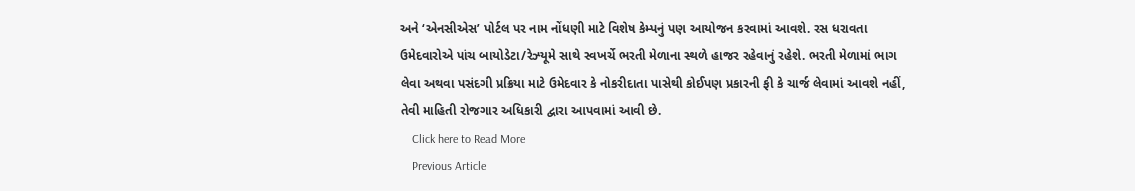અને ‘એનસીએસ’ પોર્ટલ પર નામ નોંધણી માટે વિશેષ કેમ્પનું પણ આયોજન કરવામાં આવશે. રસ ધરાવતા ઉમેદવારોએ પાંચ બાયોડેટા/રેઝ્યૂમે સાથે સ્વખર્ચે ભરતી મેળાના સ્થળે હાજર રહેવાનું રહેશે. ભરતી મેળામાં ભાગ લેવા અથવા પસંદગી પ્રક્રિયા માટે ઉમેદવાર કે નોકરીદાતા પાસેથી કોઈપણ પ્રકારની ફી કે ચાર્જ લેવામાં આવશે નહીં, તેવી માહિતી રોજગાર અધિકારી દ્વારા આપવામાં આવી છે.
    Click here to Read More
    Previous Article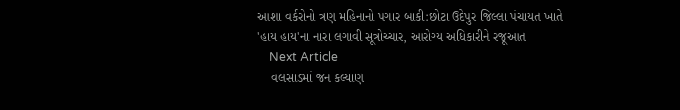આશા વર્કરોનો ત્રણ મહિનાનો પગાર બાકી:છોટા ઉદેપુર જિલ્લા પંચાયત ખાતે 'હાય હાય'ના નારા લગાવી સૂત્રોચ્ચાર, આરોગ્ય અધિકારીને રજૂઆત
    Next Article
    વલસાડમાં જન કલ્યાણ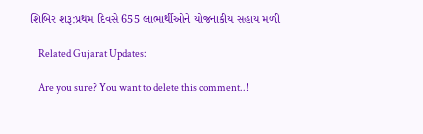શિબિર શરૂ:પ્રથમ દિવસે 655 લાભાર્થીઓને યોજનાકીય સહાય મળી

    Related Gujarat Updates:

    Are you sure? You want to delete this comment..!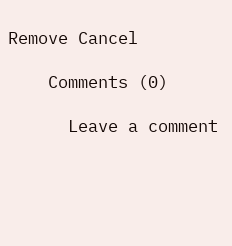Remove Cancel

    Comments (0)

      Leave a comment